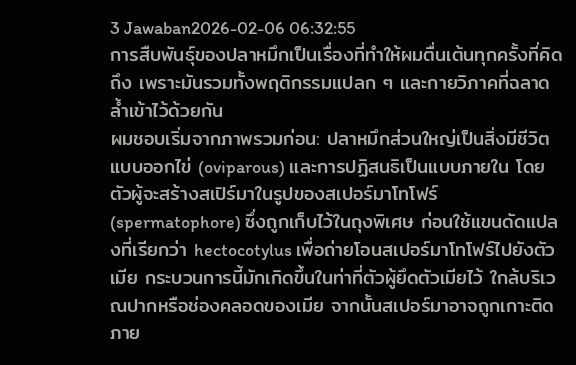3 Jawaban2026-02-06 06:32:55
การสืบพันธุ์ของปลาหมึกเป็นเรื่องที่ทำให้ผมตื่นเต้นทุกครั้งที่คิดถึง เพราะมันรวมทั้งพฤติกรรมแปลก ๆ และกายวิภาคที่ฉลาดล้ำเข้าไว้ด้วยกัน
ผมชอบเริ่มจากภาพรวมก่อน: ปลาหมึกส่วนใหญ่เป็นสิ่งมีชีวิตแบบออกไข่ (oviparous) และการปฏิสนธิเป็นแบบภายใน โดยตัวผู้จะสร้างสเปิร์มาในรูปของสเปอร์มาโทโฟร์ (spermatophore) ซึ่งถูกเก็บไว้ในถุงพิเศษ ก่อนใช้แขนดัดแปลงที่เรียกว่า hectocotylus เพื่อถ่ายโอนสเปอร์มาโทโฟร์ไปยังตัวเมีย กระบวนการนี้มักเกิดขึ้นในท่าที่ตัวผู้ยึดตัวเมียไว้ ใกล้บริเวณปากหรือช่องคลอดของเมีย จากนั้นสเปอร์มาอาจถูกเกาะติดภาย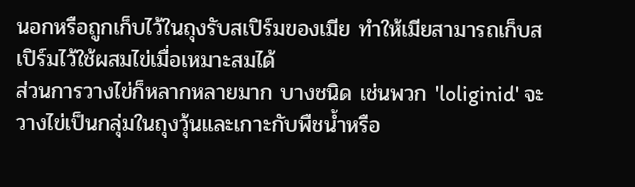นอกหรือถูกเก็บไว้ในถุงรับสเปิร์มของเมีย ทำให้เมียสามารถเก็บสเปิร์มไว้ใช้ผสมไข่เมื่อเหมาะสมได้
ส่วนการวางไข่ก็หลากหลายมาก บางชนิด เช่นพวก 'loliginid' จะวางไข่เป็นกลุ่มในถุงวุ้นและเกาะกับพืชน้ำหรือ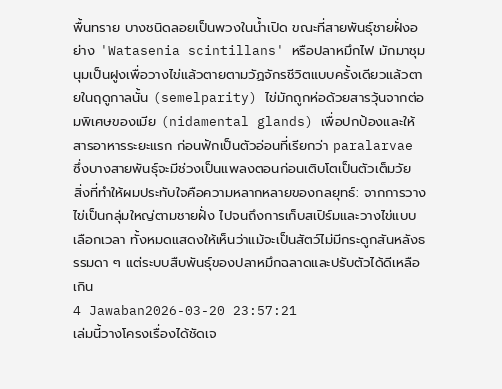พื้นทราย บางชนิดลอยเป็นพวงในน้ำเปิด ขณะที่สายพันธุ์ชายฝั่งอย่าง 'Watasenia scintillans' หรือปลาหมึกไฟ มักมาชุมนุมเป็นฝูงเพื่อวางไข่แล้วตายตามวัฏจักรชีวิตแบบครั้งเดียวแล้วตายในฤดูกาลนั้น (semelparity) ไข่มักถูกห่อด้วยสารวุ้นจากต่อมพิเศษของเมีย (nidamental glands) เพื่อปกป้องและให้สารอาหารระยะแรก ก่อนฟักเป็นตัวอ่อนที่เรียกว่า paralarvae ซึ่งบางสายพันธุ์จะมีช่วงเป็นแพลงตอนก่อนเติบโตเป็นตัวเต็มวัย
สิ่งที่ทำให้ผมประทับใจคือความหลากหลายของกลยุทธ์: จากการวางไข่เป็นกลุ่มใหญ่ตามชายฝั่ง ไปจนถึงการเก็บสเปิร์มและวางไข่แบบเลือกเวลา ทั้งหมดแสดงให้เห็นว่าแม้จะเป็นสัตว์ไม่มีกระดูกสันหลังธรรมดา ๆ แต่ระบบสืบพันธุ์ของปลาหมึกฉลาดและปรับตัวได้ดีเหลือเกิน
4 Jawaban2026-03-20 23:57:21
เล่มนี้วางโครงเรื่องได้ชัดเจ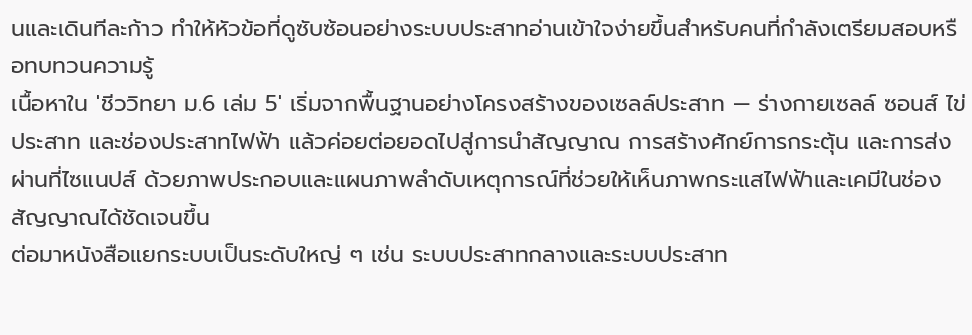นและเดินทีละก้าว ทำให้หัวข้อที่ดูซับซ้อนอย่างระบบประสาทอ่านเข้าใจง่ายขึ้นสำหรับคนที่กำลังเตรียมสอบหรือทบทวนความรู้
เนื้อหาใน 'ชีววิทยา ม.6 เล่ม 5' เริ่มจากพื้นฐานอย่างโครงสร้างของเซลล์ประสาท — ร่างกายเซลล์ ซอนส์ ไข่ประสาท และช่องประสาทไฟฟ้า แล้วค่อยต่อยอดไปสู่การนำสัญญาณ การสร้างศักย์การกระตุ้น และการส่งผ่านที่ไซแนปส์ ด้วยภาพประกอบและแผนภาพลำดับเหตุการณ์ที่ช่วยให้เห็นภาพกระแสไฟฟ้าและเคมีในช่องสัญญาณได้ชัดเจนขึ้น
ต่อมาหนังสือแยกระบบเป็นระดับใหญ่ ๆ เช่น ระบบประสาทกลางและระบบประสาท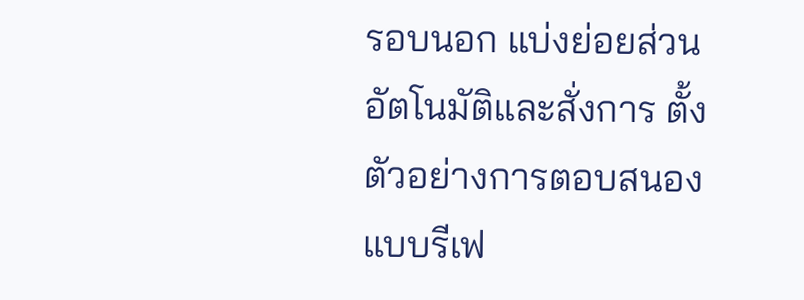รอบนอก แบ่งย่อยส่วนอัตโนมัติและสั่งการ ตั้งตัวอย่างการตอบสนองแบบรีเฟ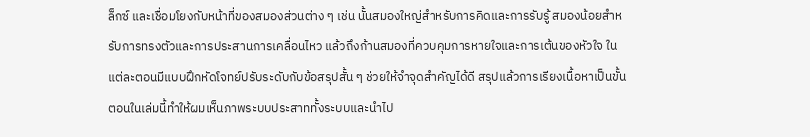ล็กซ์ และเชื่อมโยงกับหน้าที่ของสมองส่วนต่าง ๆ เช่น นั้นสมองใหญ่สำหรับการคิดและการรับรู้ สมองน้อยสำหรับการทรงตัวและการประสานการเคลื่อนไหว แล้วถึงก้านสมองที่ควบคุมการหายใจและการเต้นของหัวใจ ในแต่ละตอนมีแบบฝึกหัดโจทย์ปรับระดับกับข้อสรุปสั้น ๆ ช่วยให้จำจุดสำคัญได้ดี สรุปแล้วการเรียงเนื้อหาเป็นขั้นตอนในเล่มนี้ทำให้ผมเห็นภาพระบบประสาททั้งระบบและนำไป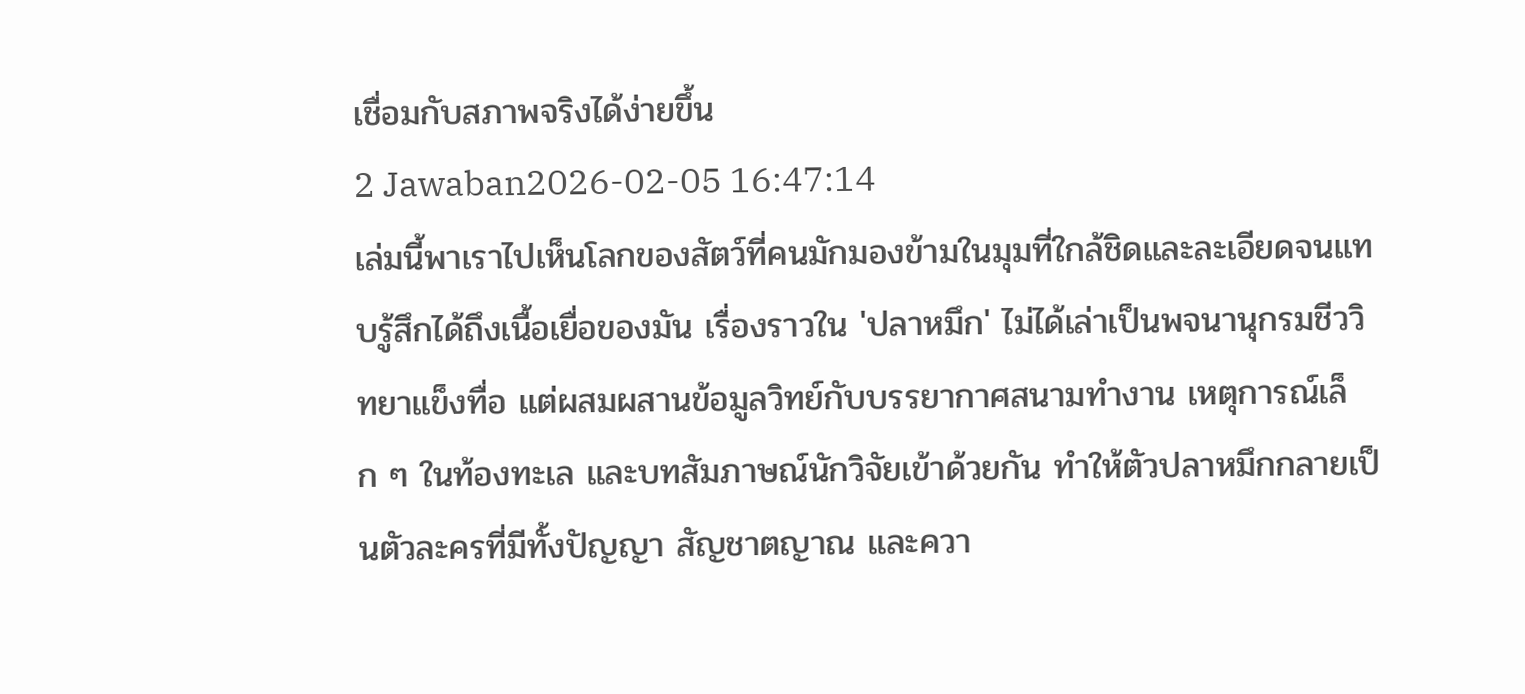เชื่อมกับสภาพจริงได้ง่ายขึ้น
2 Jawaban2026-02-05 16:47:14
เล่มนี้พาเราไปเห็นโลกของสัตว์ที่คนมักมองข้ามในมุมที่ใกล้ชิดและละเอียดจนแทบรู้สึกได้ถึงเนื้อเยื่อของมัน เรื่องราวใน 'ปลาหมึก' ไม่ได้เล่าเป็นพจนานุกรมชีววิทยาแข็งทื่อ แต่ผสมผสานข้อมูลวิทย์กับบรรยากาศสนามทำงาน เหตุการณ์เล็ก ๆ ในท้องทะเล และบทสัมภาษณ์นักวิจัยเข้าด้วยกัน ทำให้ตัวปลาหมึกกลายเป็นตัวละครที่มีทั้งปัญญา สัญชาตญาณ และควา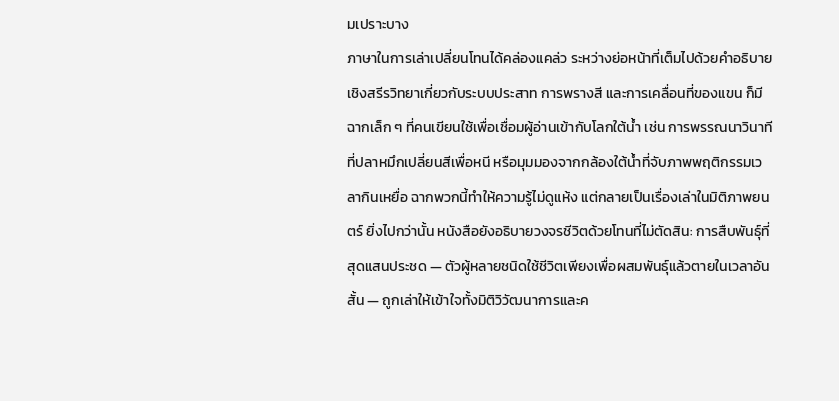มเปราะบาง
ภาษาในการเล่าเปลี่ยนโทนได้คล่องแคล่ว ระหว่างย่อหน้าที่เต็มไปด้วยคำอธิบายเชิงสรีรวิทยาเกี่ยวกับระบบประสาท การพรางสี และการเคลื่อนที่ของแขน ก็มีฉากเล็ก ๆ ที่คนเขียนใช้เพื่อเชื่อมผู้อ่านเข้ากับโลกใต้น้ำ เช่น การพรรณนาวินาทีที่ปลาหมึกเปลี่ยนสีเพื่อหนี หรือมุมมองจากกล้องใต้น้ำที่จับภาพพฤติกรรมเวลากินเหยื่อ ฉากพวกนี้ทำให้ความรู้ไม่ดูแห้ง แต่กลายเป็นเรื่องเล่าในมิติภาพยนตร์ ยิ่งไปกว่านั้น หนังสือยังอธิบายวงจรชีวิตด้วยโทนที่ไม่ตัดสิน: การสืบพันธุ์ที่สุดแสนประชด — ตัวผู้หลายชนิดใช้ชีวิตเพียงเพื่อผสมพันธุ์แล้วตายในเวลาอันสั้น — ถูกเล่าให้เข้าใจทั้งมิติวิวัฒนาการและค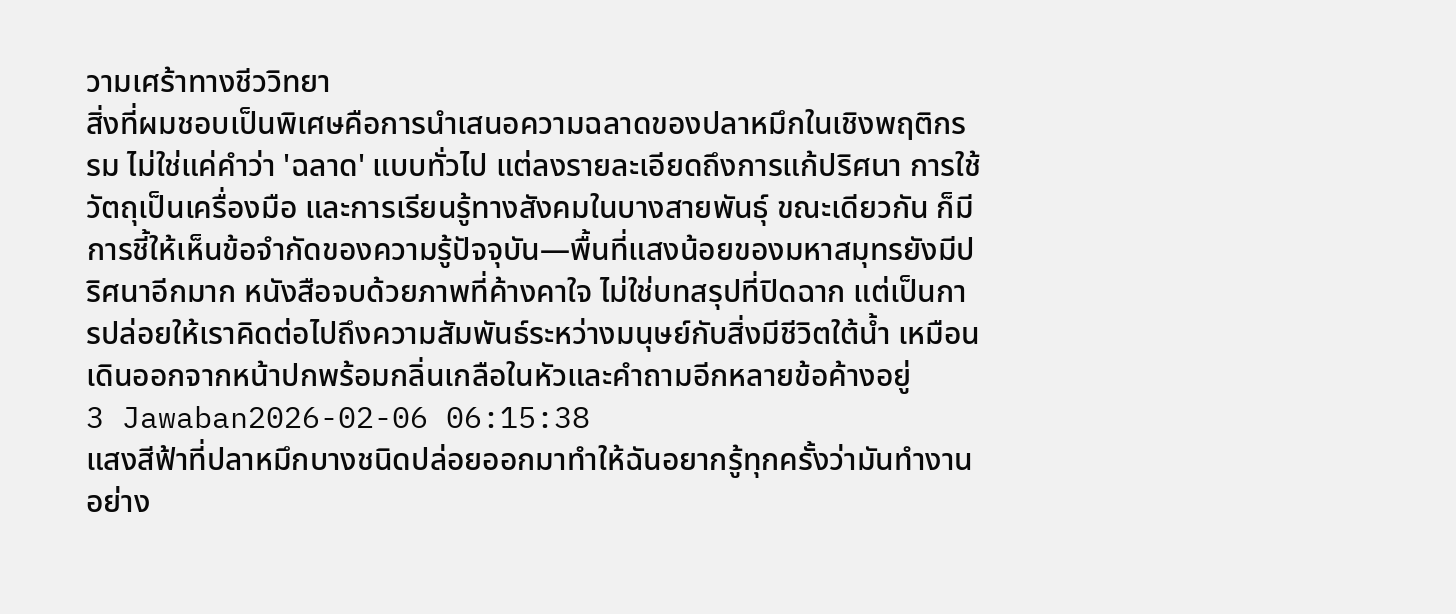วามเศร้าทางชีววิทยา
สิ่งที่ผมชอบเป็นพิเศษคือการนำเสนอความฉลาดของปลาหมึกในเชิงพฤติกรรม ไม่ใช่แค่คำว่า 'ฉลาด' แบบทั่วไป แต่ลงรายละเอียดถึงการแก้ปริศนา การใช้วัตถุเป็นเครื่องมือ และการเรียนรู้ทางสังคมในบางสายพันธุ์ ขณะเดียวกัน ก็มีการชี้ให้เห็นข้อจำกัดของความรู้ปัจจุบัน—พื้นที่แสงน้อยของมหาสมุทรยังมีปริศนาอีกมาก หนังสือจบด้วยภาพที่ค้างคาใจ ไม่ใช่บทสรุปที่ปิดฉาก แต่เป็นการปล่อยให้เราคิดต่อไปถึงความสัมพันธ์ระหว่างมนุษย์กับสิ่งมีชีวิตใต้น้ำ เหมือนเดินออกจากหน้าปกพร้อมกลิ่นเกลือในหัวและคำถามอีกหลายข้อค้างอยู่
3 Jawaban2026-02-06 06:15:38
แสงสีฟ้าที่ปลาหมึกบางชนิดปล่อยออกมาทำให้ฉันอยากรู้ทุกครั้งว่ามันทำงานอย่าง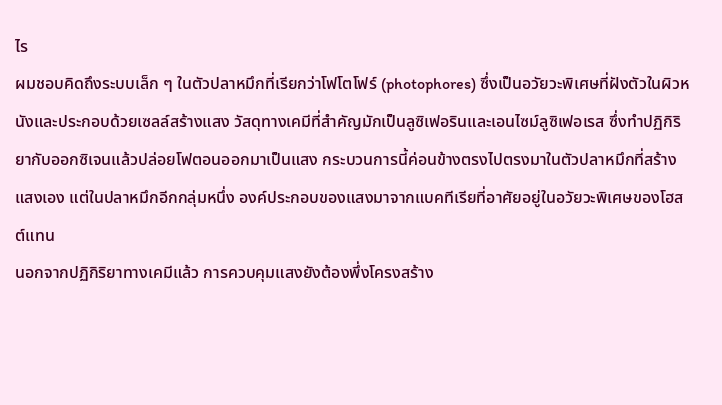ไร
ผมชอบคิดถึงระบบเล็ก ๆ ในตัวปลาหมึกที่เรียกว่าโฟโตโฟร์ (photophores) ซึ่งเป็นอวัยวะพิเศษที่ฝังตัวในผิวหนังและประกอบด้วยเซลล์สร้างแสง วัสดุทางเคมีที่สำคัญมักเป็นลูซิเฟอรินและเอนไซม์ลูซิเฟอเรส ซึ่งทำปฏิกิริยากับออกซิเจนแล้วปล่อยโฟตอนออกมาเป็นแสง กระบวนการนี้ค่อนข้างตรงไปตรงมาในตัวปลาหมึกที่สร้างแสงเอง แต่ในปลาหมึกอีกกลุ่มหนึ่ง องค์ประกอบของแสงมาจากแบคทีเรียที่อาศัยอยู่ในอวัยวะพิเศษของโฮสต์แทน
นอกจากปฏิกิริยาทางเคมีแล้ว การควบคุมแสงยังต้องพึ่งโครงสร้าง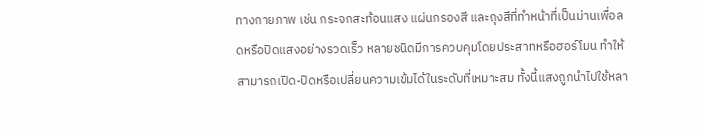ทางกายภาพ เช่น กระจกสะท้อนแสง แผ่นกรองสี และถุงสีที่ทำหน้าที่เป็นม่านเพื่อลดหรือปิดแสงอย่างรวดเร็ว หลายชนิดมีการควบคุมโดยประสาทหรือฮอร์โมน ทำให้สามารถเปิด-ปิดหรือเปลี่ยนความเข้มได้ในระดับที่เหมาะสม ทั้งนี้แสงถูกนำไปใช้หลา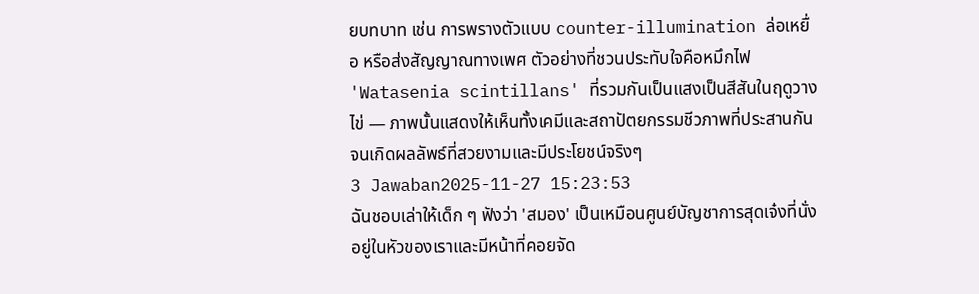ยบทบาท เช่น การพรางตัวแบบ counter-illumination ล่อเหยื่อ หรือส่งสัญญาณทางเพศ ตัวอย่างที่ชวนประทับใจคือหมึกไฟ 'Watasenia scintillans' ที่รวมกันเป็นแสงเป็นสีสันในฤดูวางไข่ — ภาพนั้นแสดงให้เห็นทั้งเคมีและสถาปัตยกรรมชีวภาพที่ประสานกันจนเกิดผลลัพธ์ที่สวยงามและมีประโยชน์จริงๆ
3 Jawaban2025-11-27 15:23:53
ฉันชอบเล่าให้เด็ก ๆ ฟังว่า 'สมอง' เป็นเหมือนศูนย์บัญชาการสุดเจ๋งที่นั่งอยู่ในหัวของเราและมีหน้าที่คอยจัด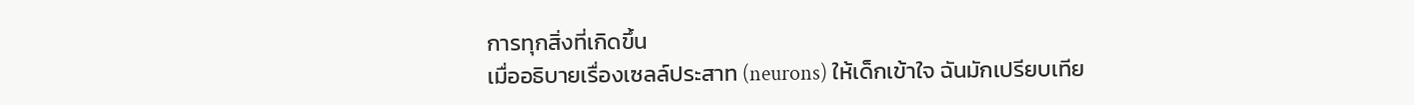การทุกสิ่งที่เกิดขึ้น
เมื่ออธิบายเรื่องเซลล์ประสาท (neurons) ให้เด็กเข้าใจ ฉันมักเปรียบเทีย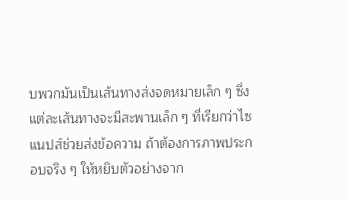บพวกมันเป็นเส้นทางส่งจดหมายเล็ก ๆ ซึ่งแต่ละเส้นทางจะมีสะพานเล็ก ๆ ที่เรียกว่าไซแนปส์ช่วยส่งข้อความ ถ้าต้องการภาพประกอบจริง ๆ ให้หยิบตัวอย่างจาก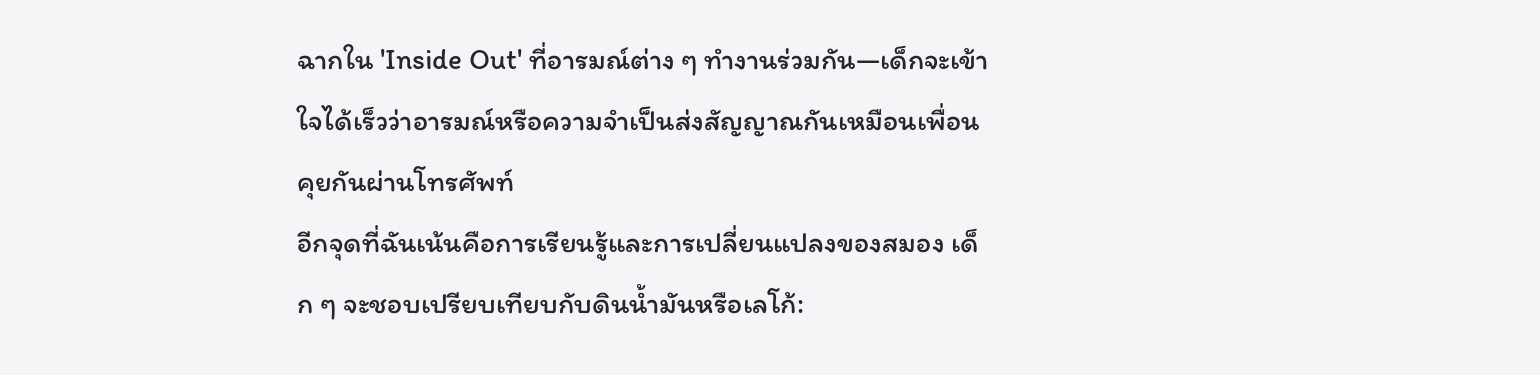ฉากใน 'Inside Out' ที่อารมณ์ต่าง ๆ ทำงานร่วมกัน—เด็กจะเข้าใจได้เร็วว่าอารมณ์หรือความจำเป็นส่งสัญญาณกันเหมือนเพื่อนคุยกันผ่านโทรศัพท์
อีกจุดที่ฉันเน้นคือการเรียนรู้และการเปลี่ยนแปลงของสมอง เด็ก ๆ จะชอบเปรียบเทียบกับดินน้ำมันหรือเลโก้: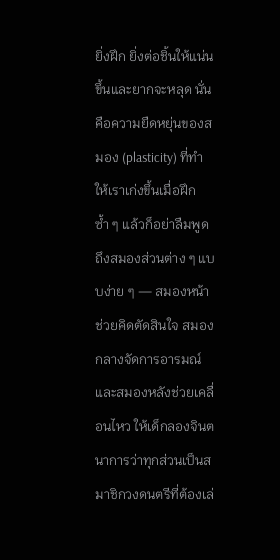ยิ่งฝึก ยิ่งต่อชิ้นให้แน่นขึ้นและยากจะหลุด นั่นคือความยืดหยุ่นของสมอง (plasticity) ที่ทำให้เราเก่งขึ้นเมื่อฝึกซ้ำ ๆ แล้วก็อย่าลืมพูดถึงสมองส่วนต่าง ๆ แบบง่าย ๆ — สมองหน้าช่วยคิดตัดสินใจ สมองกลางจัดการอารมณ์ และสมองหลังช่วยเคลื่อนไหว ให้เด็กลองจินตนาการว่าทุกส่วนเป็นสมาชิกวงดนตรีที่ต้องเล่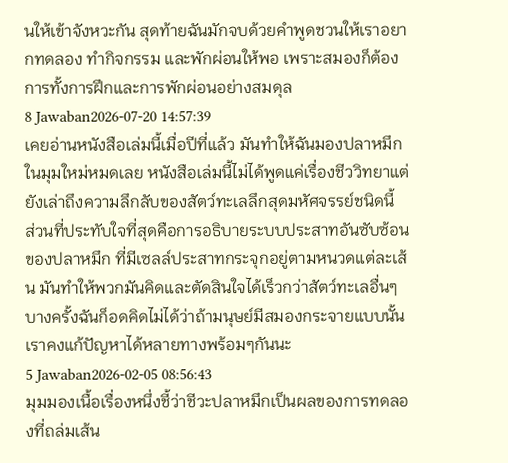นให้เข้าจังหวะกัน สุดท้ายฉันมักจบด้วยคำพูดชวนให้เราอยากทดลอง ทำกิจกรรม และพักผ่อนให้พอ เพราะสมองก็ต้องการทั้งการฝึกและการพักผ่อนอย่างสมดุล
8 Jawaban2026-07-20 14:57:39
เคยอ่านหนังสือเล่มนี้เมื่อปีที่แล้ว มันทำให้ฉันมองปลาหมึกในมุมใหม่หมดเลย หนังสือเล่มนี้ไม่ได้พูดแค่เรื่องชีววิทยาแต่ยังเล่าถึงความลึกลับของสัตว์ทะเลลึกสุดมหัศจรรย์ชนิดนี้
ส่วนที่ประทับใจที่สุดคือการอธิบายระบบประสาทอันซับซ้อนของปลาหมึก ที่มีเซลล์ประสาทกระจุกอยู่ตามหนวดแต่ละเส้น มันทำให้พวกมันคิดและตัดสินใจได้เร็วกว่าสัตว์ทะเลอื่นๆ บางครั้งฉันก็อดคิดไม่ได้ว่าถ้ามนุษย์มีสมองกระจายแบบนั้น เราคงแก้ปัญหาได้หลายทางพร้อมๆกันนะ
5 Jawaban2026-02-05 08:56:43
มุมมองเนื้อเรื่องหนึ่งชี้ว่าชีวะปลาหมึกเป็นผลของการทดลองที่ถล่มเส้น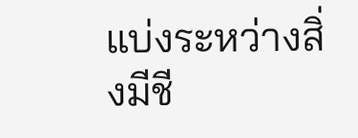แบ่งระหว่างสิ่งมีชี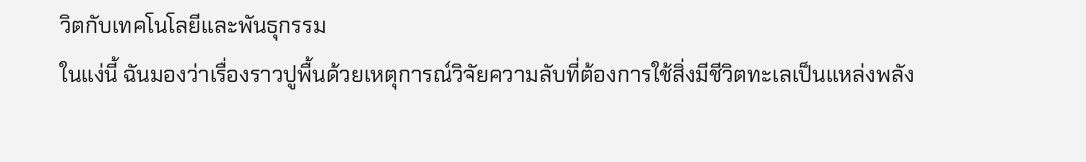วิตกับเทคโนโลยีและพันธุกรรม
ในแง่นี้ ฉันมองว่าเรื่องราวปูพื้นด้วยเหตุการณ์วิจัยความลับที่ต้องการใช้สิ่งมีชีวิตทะเลเป็นแหล่งพลัง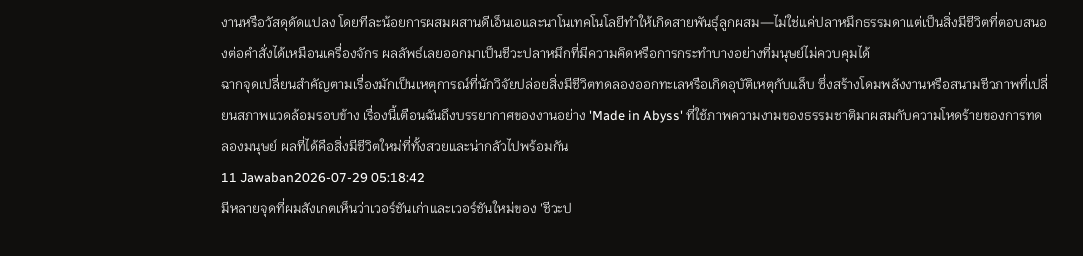งานหรือวัสดุดัดแปลง โดยทีละน้อยการผสมผสานดีเอ็นเอและนาโนเทคโนโลยีทำให้เกิดสายพันธุ์ลูกผสม—ไม่ใช่แค่ปลาหมึกธรรมดาแต่เป็นสิ่งมีชีวิตที่ตอบสนองต่อคำสั่งได้เหมือนเครื่องจักร ผลลัพธ์เลยออกมาเป็นชีวะปลาหมึกที่มีความคิดหรือการกระทำบางอย่างที่มนุษย์ไม่ควบคุมได้
ฉากจุดเปลี่ยนสำคัญตามเรื่องมักเป็นเหตุการณ์ที่นักวิจัยปล่อยสิ่งมีชีวิตทดลองออกทะเลหรือเกิดอุบัติเหตุกับแล็บ ซึ่งสร้างโดมพลังงานหรือสนามชีวภาพที่เปลี่ยนสภาพแวดล้อมรอบข้าง เรื่องนี้เตือนฉันถึงบรรยากาศของงานอย่าง 'Made in Abyss' ที่ใช้ภาพความงามของธรรมชาติมาผสมกับความโหดร้ายของการทดลองมนุษย์ ผลที่ได้คือสิ่งมีชีวิตใหม่ที่ทั้งสวยและน่ากลัวไปพร้อมกัน
11 Jawaban2026-07-29 05:18:42
มีหลายจุดที่ผมสังเกตเห็นว่าเวอร์ชันเก่าและเวอร์ชันใหม่ของ 'ชีวะป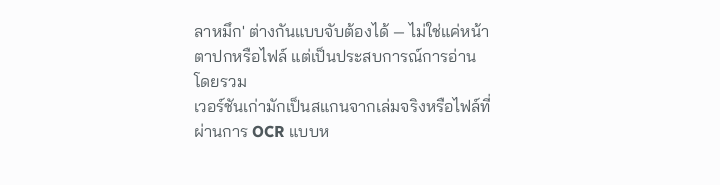ลาหมึก' ต่างกันแบบจับต้องได้ — ไม่ใช่แค่หน้าตาปกหรือไฟล์ แต่เป็นประสบการณ์การอ่านโดยรวม
เวอร์ชันเก่ามักเป็นสแกนจากเล่มจริงหรือไฟล์ที่ผ่านการ OCR แบบห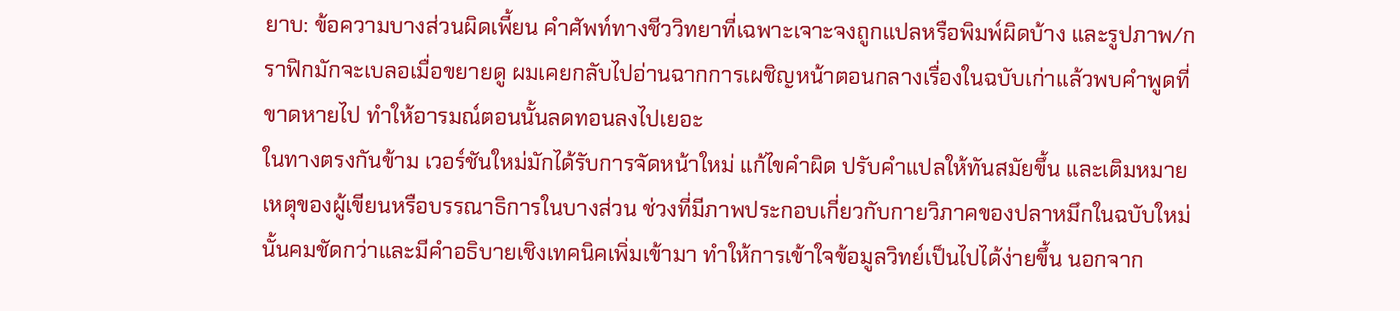ยาบ: ข้อความบางส่วนผิดเพี้ยน คำศัพท์ทางชีววิทยาที่เฉพาะเจาะจงถูกแปลหรือพิมพ์ผิดบ้าง และรูปภาพ/กราฟิกมักจะเบลอเมื่อขยายดู ผมเคยกลับไปอ่านฉากการเผชิญหน้าตอนกลางเรื่องในฉบับเก่าแล้วพบคำพูดที่ขาดหายไป ทำให้อารมณ์ตอนนั้นลดทอนลงไปเยอะ
ในทางตรงกันข้าม เวอร์ชันใหม่มักได้รับการจัดหน้าใหม่ แก้ไขคำผิด ปรับคำแปลให้ทันสมัยขึ้น และเติมหมายเหตุของผู้เขียนหรือบรรณาธิการในบางส่วน ช่วงที่มีภาพประกอบเกี่ยวกับกายวิภาคของปลาหมึกในฉบับใหม่นั้นคมชัดกว่าและมีคำอธิบายเชิงเทคนิคเพิ่มเข้ามา ทำให้การเข้าใจข้อมูลวิทย์เป็นไปได้ง่ายขึ้น นอกจาก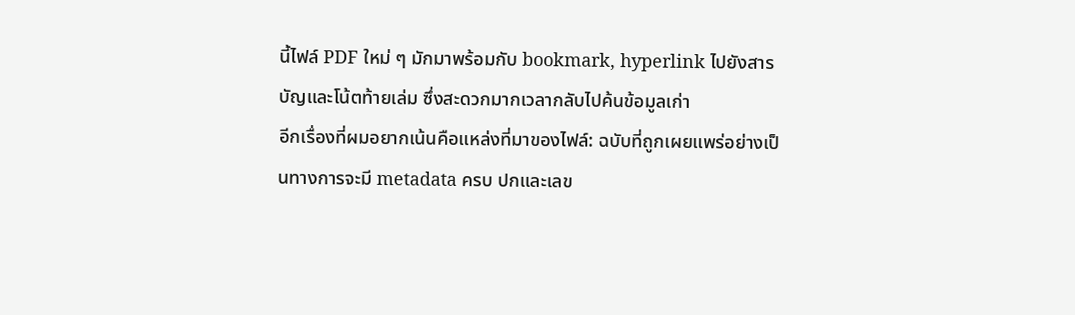นี้ไฟล์ PDF ใหม่ ๆ มักมาพร้อมกับ bookmark, hyperlink ไปยังสารบัญและโน้ตท้ายเล่ม ซึ่งสะดวกมากเวลากลับไปค้นข้อมูลเก่า
อีกเรื่องที่ผมอยากเน้นคือแหล่งที่มาของไฟล์: ฉบับที่ถูกเผยแพร่อย่างเป็นทางการจะมี metadata ครบ ปกและเลข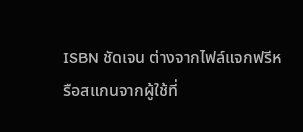ISBN ชัดเจน ต่างจากไฟล์แจกฟรีหรือสแกนจากผู้ใช้ที่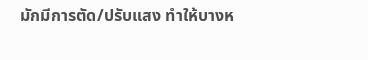มักมีการตัด/ปรับแสง ทำให้บางห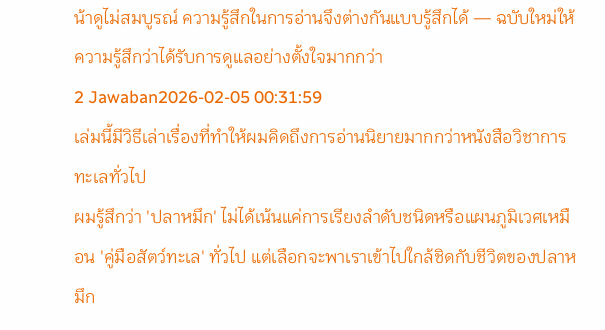น้าดูไม่สมบูรณ์ ความรู้สึกในการอ่านจึงต่างกันแบบรู้สึกได้ — ฉบับใหม่ให้ความรู้สึกว่าได้รับการดูแลอย่างตั้งใจมากกว่า
2 Jawaban2026-02-05 00:31:59
เล่มนี้มีวิธีเล่าเรื่องที่ทำให้ผมคิดถึงการอ่านนิยายมากกว่าหนังสือวิชาการทะเลทั่วไป
ผมรู้สึกว่า 'ปลาหมึก' ไม่ได้เน้นแค่การเรียงลำดับชนิดหรือแผนภูมิเวศเหมือน 'คู่มือสัตว์ทะเล' ทั่วไป แต่เลือกจะพาเราเข้าไปใกล้ชิดกับชีวิตของปลาหมึก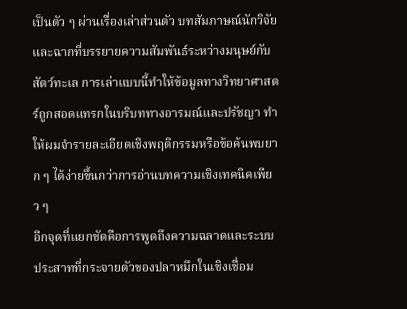เป็นตัว ๆ ผ่านเรื่องเล่าส่วนตัว บทสัมภาษณ์นักวิจัย และฉากที่บรรยายความสัมพันธ์ระหว่างมนุษย์กับสัตว์ทะเล การเล่าแบบนี้ทำให้ข้อมูลทางวิทยาศาสตร์ถูกสอดแทรกในบริบททางอารมณ์และปรัชญา ทำให้ผมจำรายละเอียดเชิงพฤติกรรมหรือข้อค้นพบยาก ๆ ได้ง่ายขึ้นกว่าการอ่านบทความเชิงเทคนิคเพียว ๆ
อีกจุดที่แยกชัดคือการพูดถึงความฉลาดและระบบประสาทที่กระจายตัวของปลาหมึกในเชิงเชื่อม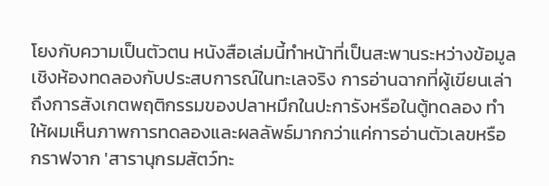โยงกับความเป็นตัวตน หนังสือเล่มนี้ทำหน้าที่เป็นสะพานระหว่างข้อมูลเชิงห้องทดลองกับประสบการณ์ในทะเลจริง การอ่านฉากที่ผู้เขียนเล่าถึงการสังเกตพฤติกรรมของปลาหมึกในปะการังหรือในตู้ทดลอง ทำให้ผมเห็นภาพการทดลองและผลลัพธ์มากกว่าแค่การอ่านตัวเลขหรือกราฟจาก 'สารานุกรมสัตว์ทะ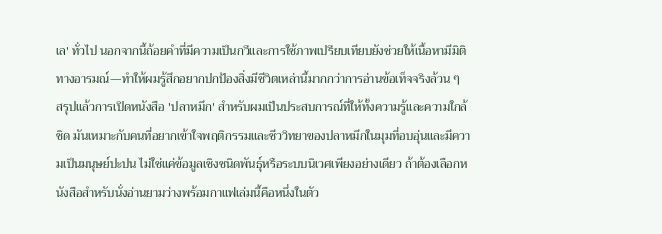เล' ทั่วไป นอกจากนี้ถ้อยคำที่มีความเป็นกวีและการใช้ภาพเปรียบเทียบยังช่วยให้เนื้อหามีมิติทางอารมณ์—ทำให้ผมรู้สึกอยากปกป้องสิ่งมีชีวิตเหล่านี้มากกว่าการอ่านข้อเท็จจริงล้วน ๆ
สรุปแล้วการเปิดหนังสือ 'ปลาหมึก' สำหรับผมเป็นประสบการณ์ที่ให้ทั้งความรู้และความใกล้ชิด มันเหมาะกับคนที่อยากเข้าใจพฤติกรรมและชีววิทยาของปลาหมึกในมุมที่อบอุ่นและมีความเป็นมนุษย์ปะปน ไม่ใช่แค่ข้อมูลเชิงชนิดพันธุ์หรือระบบนิเวศเพียงอย่างเดียว ถ้าต้องเลือกหนังสือสำหรับนั่งอ่านยามว่างพร้อมกาแฟเล่มนี้คือหนึ่งในตัว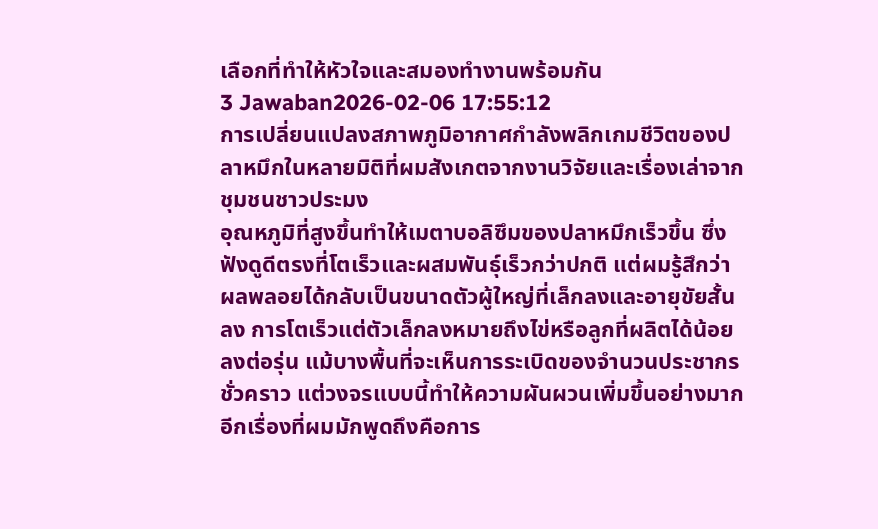เลือกที่ทำให้หัวใจและสมองทำงานพร้อมกัน
3 Jawaban2026-02-06 17:55:12
การเปลี่ยนแปลงสภาพภูมิอากาศกำลังพลิกเกมชีวิตของปลาหมึกในหลายมิติที่ผมสังเกตจากงานวิจัยและเรื่องเล่าจากชุมชนชาวประมง
อุณหภูมิที่สูงขึ้นทำให้เมตาบอลิซึมของปลาหมึกเร็วขึ้น ซึ่งฟังดูดีตรงที่โตเร็วและผสมพันธุ์เร็วกว่าปกติ แต่ผมรู้สึกว่าผลพลอยได้กลับเป็นขนาดตัวผู้ใหญ่ที่เล็กลงและอายุขัยสั้นลง การโตเร็วแต่ตัวเล็กลงหมายถึงไข่หรือลูกที่ผลิตได้น้อยลงต่อรุ่น แม้บางพื้นที่จะเห็นการระเบิดของจำนวนประชากรชั่วคราว แต่วงจรแบบนี้ทำให้ความผันผวนเพิ่มขึ้นอย่างมาก
อีกเรื่องที่ผมมักพูดถึงคือการ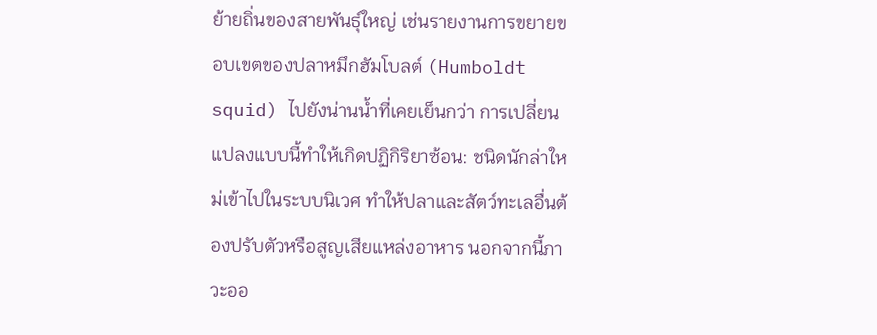ย้ายถิ่นของสายพันธุ์ใหญ่ เช่นรายงานการขยายขอบเขตของปลาหมึกฮัมโบลต์ (Humboldt squid) ไปยังน่านน้ำที่เคยเย็นกว่า การเปลี่ยนแปลงแบบนี้ทำให้เกิดปฏิกิริยาซ้อน: ชนิดนักล่าใหม่เข้าไปในระบบนิเวศ ทำให้ปลาและสัตว์ทะเลอื่นต้องปรับตัวหรือสูญเสียแหล่งอาหาร นอกจากนี้ภาวะออ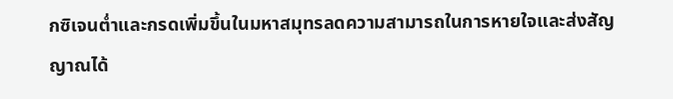กซิเจนต่ำและกรดเพิ่มขึ้นในมหาสมุทรลดความสามารถในการหายใจและส่งสัญญาณได้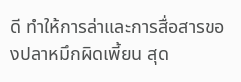ดี ทำให้การล่าและการสื่อสารของปลาหมึกผิดเพี้ยน สุด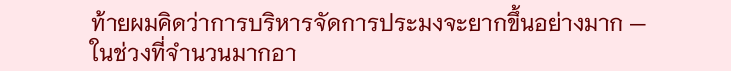ท้ายผมคิดว่าการบริหารจัดการประมงจะยากขึ้นอย่างมาก — ในช่วงที่จำนวนมากอา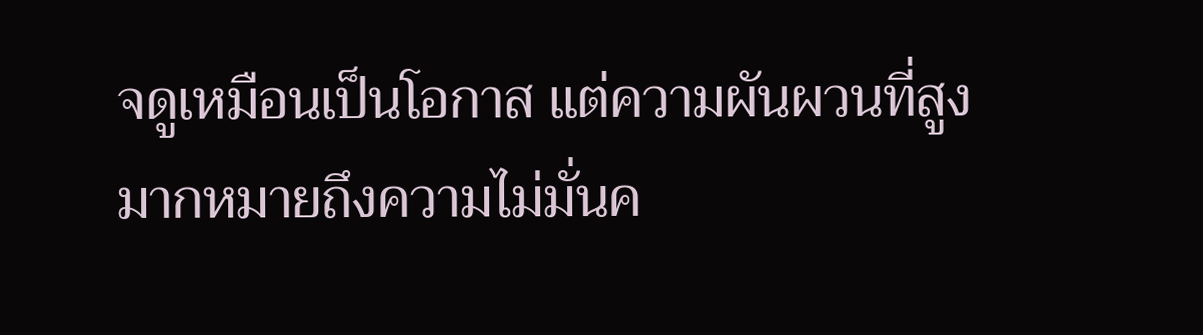จดูเหมือนเป็นโอกาส แต่ความผันผวนที่สูงมากหมายถึงความไม่มั่นค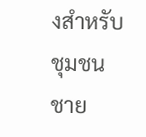งสำหรับชุมชนชาย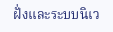ฝั่งและระบบนิเว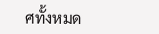ศทั้งหมด